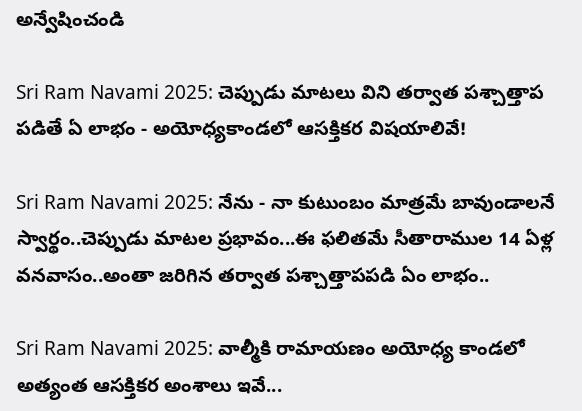అన్వేషించండి

Sri Ram Navami 2025: చెప్పుడు మాటలు విని తర్వాత పశ్చాత్తాప పడితే ఏ లాభం - అయోధ్యకాండలో ఆసక్తికర విషయాలివే!

Sri Ram Navami 2025: నేను - నా కుటుంబం మాత్రమే బావుండాలనే స్వార్థం..చెప్పుడు మాటల ప్రభావం...ఈ ఫలితమే సీతారాముల 14 ఏళ్ల వనవాసం..అంతా జరిగిన తర్వాత పశ్చాత్తాపపడి ఏం లాభం..

Sri Ram Navami 2025: వాల్మీకి రామాయణం అయోధ్య కాండలో అత్యంత ఆసక్తికర అంశాలు ఇవే...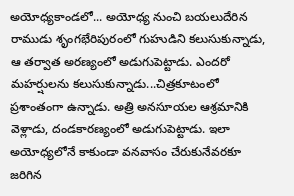అయోధ్యకాండలో... అయోధ్య నుంచి బయలుదేరిన రాముడు శృంగభేరిపురంలో గుహుడిని కలుసుకున్నాడు, ఆ తర్వాత అరణ్యంలో అడుగుపెట్టాడు. ఎందరో మహర్షులను కలుసుకున్నాడు...చిత్రకూటంలో ప్రశాంతంగా ఉన్నాడు. అత్రి అనసూయల ఆశ్రమానికి వెళ్లాడు, దండకారణ్యంలో అడుగుపెట్టాడు. ఇలా అయోధ్యలోనే కాకుండా వనవాసం చేరుకునేవరకూ జరిగిన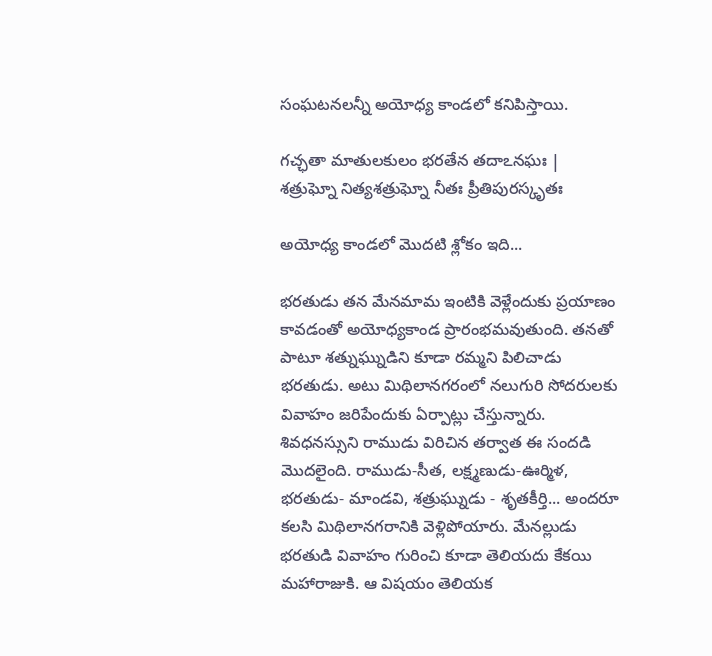సంఘటనలన్నీ అయోధ్య కాండలో కనిపిస్తాయి.

గచ్ఛతా మాతులకులం భరతేన తదాఽనఘః |
శత్రుఘ్నో నిత్యశత్రుఘ్నో నీతః ప్రీతిపురస్కృతః

అయోధ్య కాండలో మొదటి శ్లోకం ఇది...

భరతుడు తన మేనమామ ఇంటికి వెళ్లేందుకు ప్రయాణం కావడంతో అయోధ్యకాండ ప్రారంభమవుతుంది. తనతో పాటూ శత్నుఘ్నుడిని కూడా రమ్మని పిలిచాడు భరతుడు. అటు మిథిలానగరంలో నలుగురి సోదరులకు వివాహం జరిపేందుకు ఏర్పాట్లు చేస్తున్నారు. శివధనస్సుని రాముడు విరిచిన తర్వాత ఈ సందడి మొదలైంది. రాముడు-సీత, లక్ష్మణుడు-ఊర్మిళ, భరతుడు- మాండవి, శత్రుఘ్నుడు - శృతకీర్తి... అందరూ కలసి మిథిలానగరానికి వెళ్లిపోయారు. మేనల్లుడు భరతుడి వివాహం గురించి కూడా తెలియదు కేకయి మహారాజుకి. ఆ విషయం తెలియక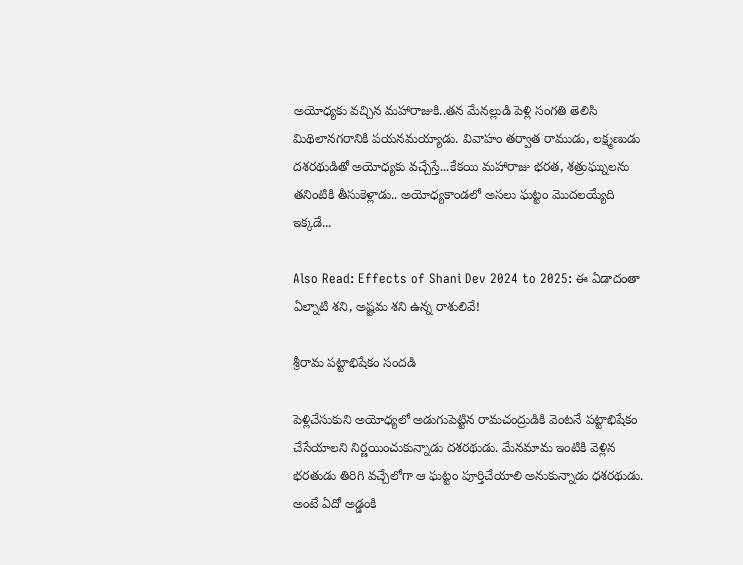అయోధ్యకు వచ్చిన మహారాజుకి..తన మేనల్లుడి పెళ్లి సంగతి తెలిసి మిథిలానగరానికి పయనమయ్యాడు. వివాహం తర్వాత రాముడు, లక్ష్మణుడు దశరథుడితో అయోధ్యకు వచ్చేస్తే...కేకయి మహారాజు భరత, శత్రుఘ్నులను తనింటికి తీసుకెళ్లాడు.. అయోధ్యకాండలో అసలు ఘట్టం మొదలయ్యేది ఇక్కడే...

Also Read: Effects of Shani Dev 2024 to 2025: ఈ ఏడాదంతా ఏల్నాటి శని, అష్టమ శని ఉన్న రాశులివే!

శ్రీరామ పట్టాభిషేకం సందడి

పెళ్లిచేసుకుని అయోధ్యలో అడుగుపెట్టిన రామచంద్రుడికి వెంటనే పట్టాభిషేకం చేసేయాలని నిర్ణయించుకున్నాడు దశరథుడు. మేనమామ ఇంటికి వెళ్లిన భరతుడు తిరిగి వచ్చేలోగా ఆ ఘట్టం పూర్తిచేయాలి అనుకున్నాడు ధశరథుడు. అంటే ఏదో అడ్డంకి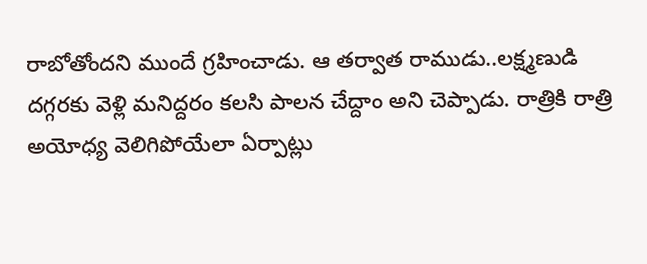రాబోతోందని ముందే గ్రహించాడు. ఆ తర్వాత రాముడు..లక్ష్మణుడి దగ్గరకు వెళ్లి మనిద్దరం కలసి పాలన చేద్దాం అని చెప్పాడు. రాత్రికి రాత్రి అయోధ్య వెలిగిపోయేలా ఏర్పాట్లు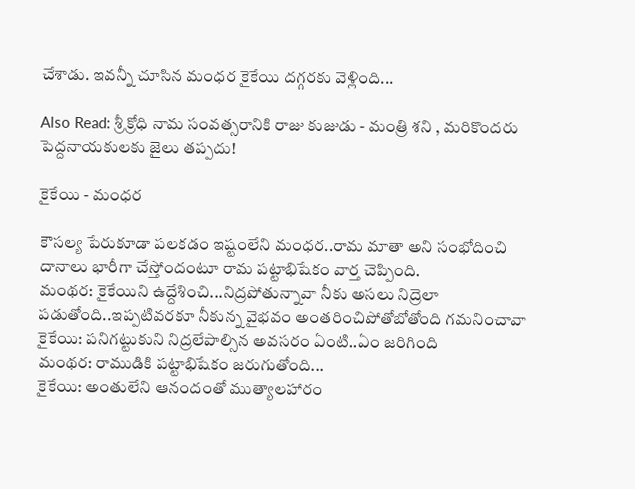చేశాడు. ఇవన్నీ చూసిన మంధర కైకేయి దగ్గరకు వెళ్లింది...

Also Read: శ్రీ క్రోధి నామ సంవత్సరానికి రాజు కుజుడు - మంత్రి శని , మరికొందరు పెద్దనాయకులకు జైలు తప్పదు!

కైకేయి - మంధర

కౌసల్య పేరుకూడా పలకడం ఇష్టంలేని మంధర..రామ మాతా అని సంభోదించి దానాలు భారీగా చేస్తోందంటూ రామ పట్టాభిషేకం వార్త చెప్పింది.
మంథర: కైకేయిని ఉద్దేశించి...నిద్రపోతున్నావా నీకు అసలు నిద్రెలా పడుతోంది..ఇప్పటివరకూ నీకున్న వైభవం అంతరించిపోతోబోతోంది గమనించావా
కైకేయి: పనిగట్టుకుని నిద్రలేపాల్సిన అవసరం ఏంటి..ఏం జరిగింది
మంథర: రాముడికి పట్టాభిషేకం జరుగుతోంది...
కైకేయి: అంతులేని ఆనందంతో ముత్యాలహారం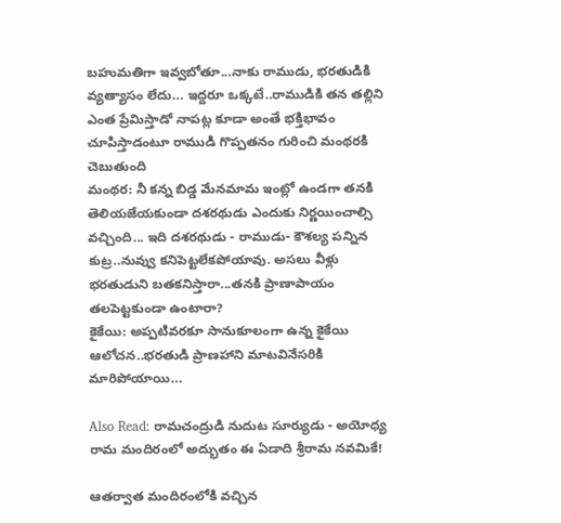బహుమతిగా ఇవ్వబోతూ...నాకు రాముడు, భరతుడికి వ్యత్యాసం లేదు... ఇద్దరూ ఒక్కటే..రాముడికి తన తల్లిని ఎంత ప్రేమిస్తాడో నాపట్ల కూడా అంతే భక్తిభావం చూపిస్తాడంటూ రాముడి గొప్పతనం గురించి మంథరకి చెబుతుంది
మంథర: నీ కన్న బిడ్డ మేనమామ ఇంట్లో ఉండగా తనకి తెలియజేయకుండా దశరథుడు ఎందుకు నిర్ణయించాల్సి వచ్చింది... ఇది దశరథుడు - రాముడు- కౌశల్య పన్నిన కుట్ర..నువ్వు కనిపెట్టలేకపోయావు. అసలు వీళ్లు భరతుడుని బతకనిస్తారా...తనకి ప్రాణాపాయం తలపెట్టకుండా ఉంటారా?
కైకేయి: అప్పటివరకూ సానుకూలంగా ఉన్న కైకేయి ఆలోచన..భరతుడి ప్రాణహాని మాటవినేసరికి మారిపోయాయి...

Also Read: రామచంద్రుడి నుదుట సూర్యుడు - అయోధ్య రామ మందిరంలో అద్భుతం ఈ ఏడాది శ్రీరామ నవమికే!

ఆతర్వాత మందిరంలోకి వచ్చిన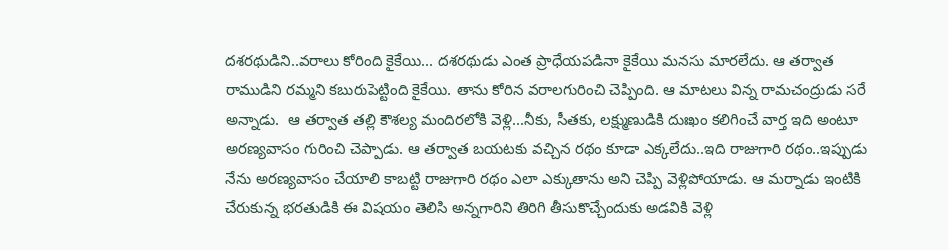దశరథుడిని..వరాలు కోరింది కైకేయి... దశరథుడు ఎంత ప్రాధేయపడినా కైకేయి మనసు మారలేదు. ఆ తర్వాత రాముడిని రమ్మని కబురుపెట్టింది కైకేయి. తాను కోరిన వరాలగురించి చెప్పింది. ఆ మాటలు విన్న రామచంద్రుడు సరే అన్నాడు.  ఆ తర్వాత తల్లి కౌశల్య మందిరలోకి వెళ్లి...నీకు, సీతకు, లక్ష్ముణుడికి దుఃఖం కలిగించే వార్త ఇది అంటూ అరణ్యవాసం గురించి చెప్పాడు. ఆ తర్వాత బయటకు వచ్చిన రథం కూడా ఎక్కలేదు..ఇది రాజుగారి రథం..ఇప్పుడు నేను అరణ్యవాసం చేయాలి కాబట్టి రాజుగారి రథం ఎలా ఎక్కుతాను అని చెప్పి వెళ్లిపోయాడు. ఆ మర్నాడు ఇంటికి చేరుకున్న భరతుడికి ఈ విషయం తెలిసి అన్నగారిని తిరిగి తీసుకొచ్చేందుకు అడవికి వెళ్లి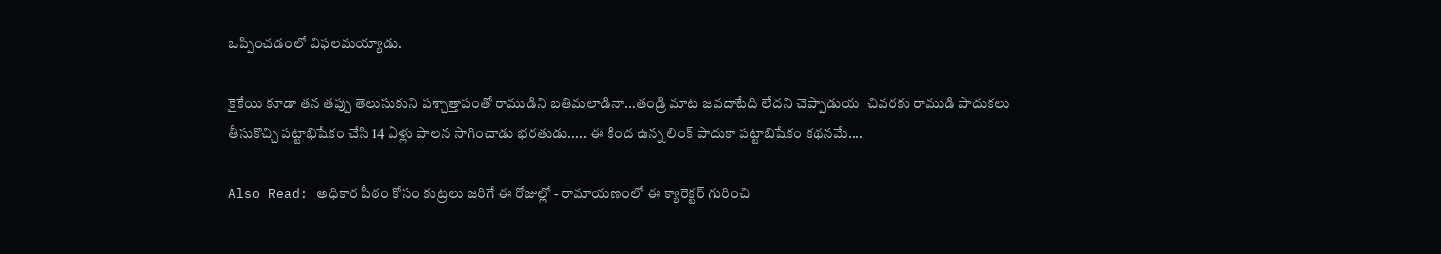ఒప్పించడంలో విఫలమయ్యాడు.

కైకేయి కూడా తన తప్పు తెలుసుకుని పశ్చాత్తాపంతో రాముడిని బతిమలాడినా...తండ్రి మాట జవదాటేది లేదని చెప్పాడుయ  చివరకు రాముడి పాదుకలు తీసుకొచ్చి పట్టాభిషేకం చేసి 14 ఏళ్లు పాలన సాగించాడు భరతుడు..... ఈ కింద ఉన్న లింక్ పాదుకా పట్టాబిషేకం కథనమే....

Also Read: అధికార పీఠం కోసం కుట్రలు జరిగే ఈ రోజుల్లో - రామాయణంలో ఈ క్యారెక్టర్ గురించి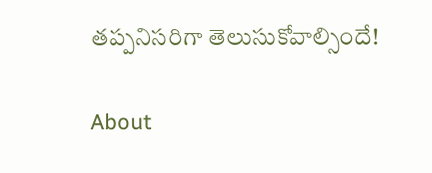తప్పనిసరిగా తెలుసుకోవాల్సిందే!

About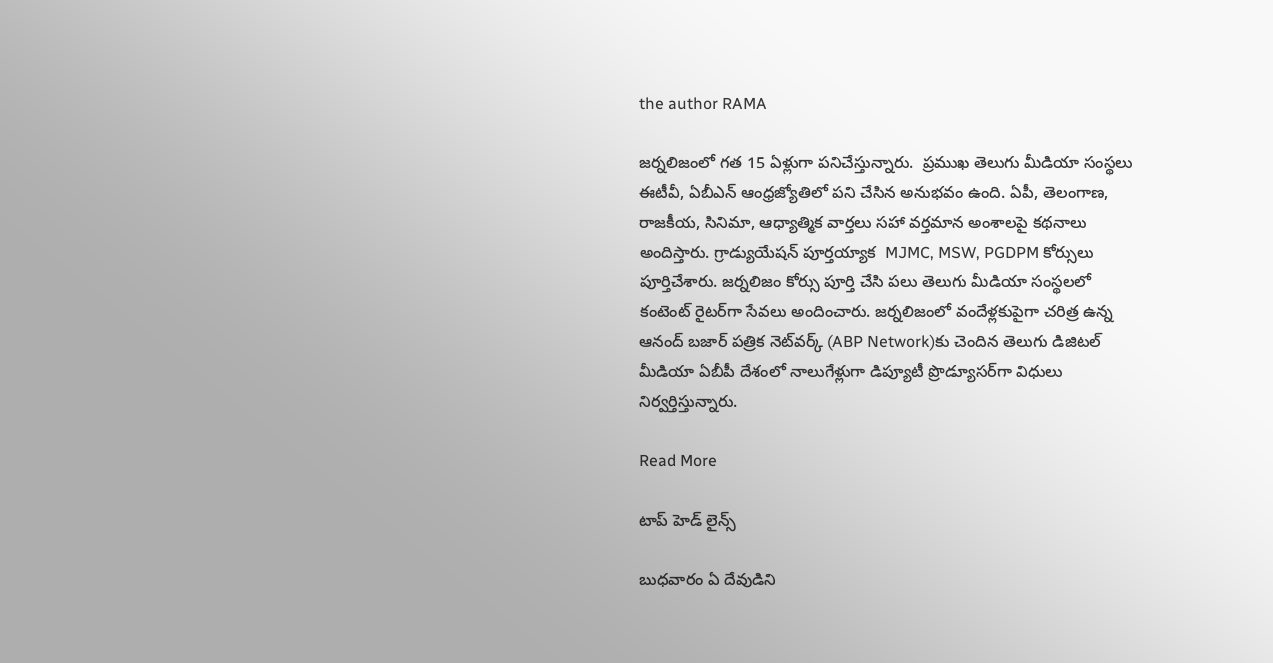the author RAMA

జర్నలిజంలో గత 15 ఏళ్లుగా పనిచేస్తున్నారు.  ప్రముఖ తెలుగు మీడియా సంస్థలు ఈటీవీ, ఏబీఎన్‌ ఆంధ్రజ్యోతిలో పని చేసిన అనుభవం ఉంది. ఏపీ, తెలంగాణ, రాజకీయ, సినిమా, ఆధ్యాత్మిక వార్తలు సహా వర్తమాన అంశాలపై కథనాలు అందిస్తారు. గ్రాడ్యుయేషన్ పూర్తయ్యాక  MJMC, MSW, PGDPM కోర్సులు పూర్తిచేశారు. జర్నలిజం కోర్సు పూర్తి చేసి పలు తెలుగు మీడియా సంస్థలలో  కంటెంట్ రైటర్‌గా సేవలు అందించారు. జర్నలిజంలో వందేళ్లకుపైగా చరిత్ర ఉన్న ఆనంద్ బజార్ పత్రిక నెట్‌వర్క్ (ABP Network)కు చెందిన తెలుగు డిజిటల్ మీడియా ఏబీపీ దేశంలో నాలుగేళ్లుగా డిప్యూటీ ప్రొడ్యూసర్‌గా విధులు నిర్వర్తిస్తున్నారు.

Read More

టాప్ హెడ్ లైన్స్

బుధవారం ఏ దేవుడిని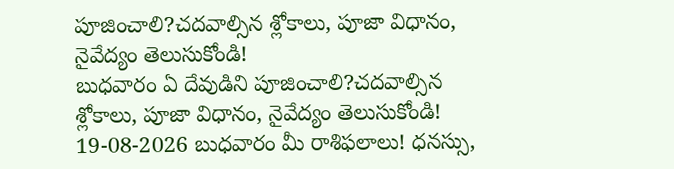పూజించాలి?చదవాల్సిన శ్లోకాలు, పూజా విధానం, నైవేద్యం తెలుసుకోండి!
బుధవారం ఏ దేవుడిని పూజించాలి?చదవాల్సిన శ్లోకాలు, పూజా విధానం, నైవేద్యం తెలుసుకోండి!
19-08-2026 బుధవారం మీ రాశిఫలాలు! ధనస్సు,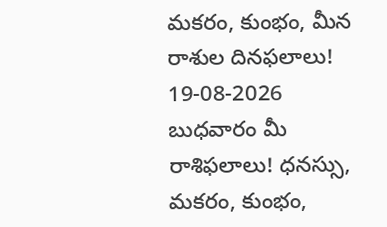మకరం, కుంభం, మీన రాశుల దినఫలాలు!
19-08-2026 బుధవారం మీ రాశిఫలాలు! ధనస్సు, మకరం, కుంభం,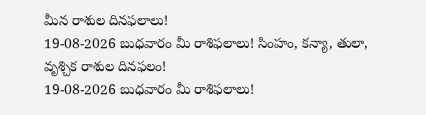మీన రాశుల దినఫలాలు!
19-08-2026 బుధవారం మీ రాశిఫలాలు! సింహం, కన్యా, తులా, వృశ్చిక రాశుల దినఫలం!
19-08-2026 బుధవారం మీ రాశిఫలాలు!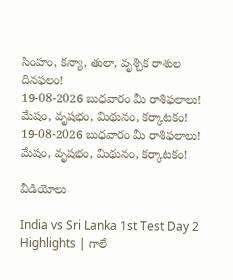సింహం, కన్యా, తులా, వృశ్చిక రాశుల దినఫలం!
19-08-2026 బుధవారం మీ రాశిఫలాలు! మేషం, వృషభం, మిథునం, కర్కాటకం!
19-08-2026 బుధవారం మీ రాశిఫలాలు! మేషం, వృషభం, మిథునం, కర్కాటకం!

వీడియోలు

India vs Sri Lanka 1st Test Day 2 Highlights | గాలే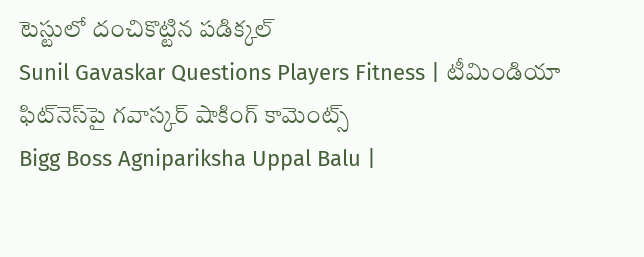టెస్టులో దంచికొట్టిన పడిక్కల్
Sunil Gavaskar Questions Players Fitness | టీమిండియా ఫిట్‌నెస్‌పై గవాస్కర్ షాకింగ్ కామెంట్స్
Bigg Boss Agnipariksha Uppal Balu |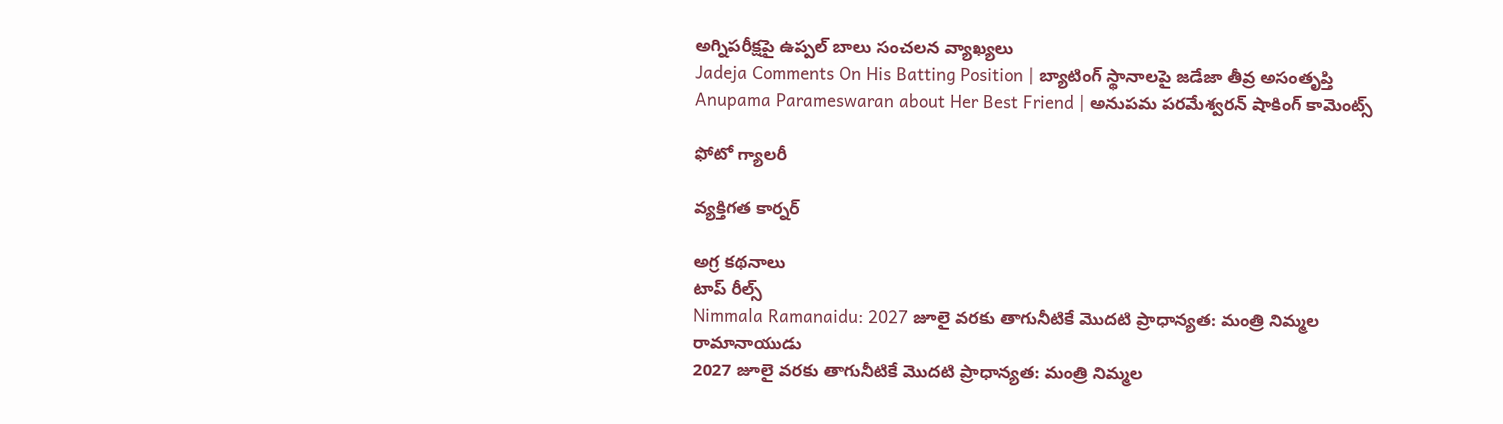అగ్నిపరీక్షపై ఉప్పల్ బాలు సంచలన వ్యాఖ్యలు
Jadeja Comments On His Batting Position | బ్యాటింగ్ స్థానాలపై జడేజా తీవ్ర అసంతృప్తి
Anupama Parameswaran about Her Best Friend | అనుపమ పరమేశ్వరన్ షాకింగ్ కామెంట్స్

ఫోటో గ్యాలరీ

వ్యక్తిగత కార్నర్

అగ్ర కథనాలు
టాప్ రీల్స్
Nimmala Ramanaidu: 2027 జూలై వరకు తాగునీటికే మొదటి ప్రాధాన్యత: మంత్రి నిమ్మల రామానాయుడు
2027 జూలై వరకు తాగునీటికే మొదటి ప్రాధాన్యత: మంత్రి నిమ్మల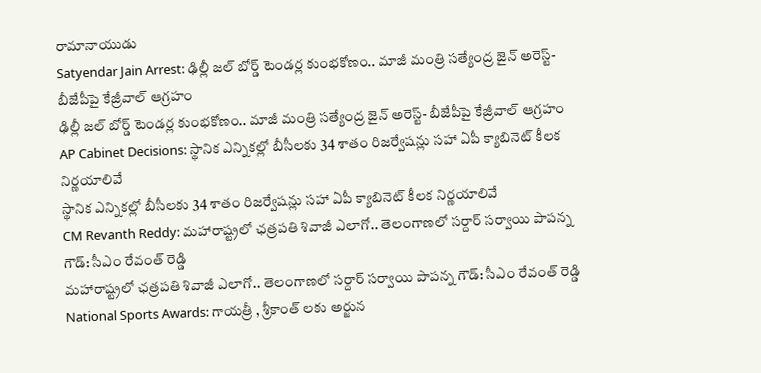రామానాయుడు
Satyendar Jain Arrest: ఢిల్లీ జల్ బోర్డ్ టెండర్ల కుంభకోణం.. మాజీ మంత్రి సత్యేంద్ర జైన్ అరెస్ట్- బీజేపీపై కేజ్రీవాల్ ఆగ్రహం
ఢిల్లీ జల్ బోర్డ్ టెండర్ల కుంభకోణం.. మాజీ మంత్రి సత్యేంద్ర జైన్ అరెస్ట్- బీజేపీపై కేజ్రీవాల్ ఆగ్రహం
AP Cabinet Decisions: స్థానిక ఎన్నికల్లో బీసీలకు 34 శాతం రిజర్వేషన్లు సహా ఏపీ క్యాబినెట్‌ కీలక నిర్ణయాలివే
స్థానిక ఎన్నికల్లో బీసీలకు 34 శాతం రిజర్వేషన్లు సహా ఏపీ క్యాబినెట్‌ కీలక నిర్ణయాలివే
CM Revanth Reddy: మహారాష్ట్రలో ఛత్రపతి శివాజీ ఎలాగో.. తెలంగాణలో సర్దార్ సర్వాయి పాపన్న గౌడ్: సీఎం రేవంత్ రెడ్డి
మహారాష్ట్రలో ఛత్రపతి శివాజీ ఎలాగో.. తెలంగాణలో సర్దార్ సర్వాయి పాపన్న గౌడ్: సీఎం రేవంత్ రెడ్డి
National Sports Awards: గాయ‌త్రీ , శ్రీకాంత్ లకు అర్జున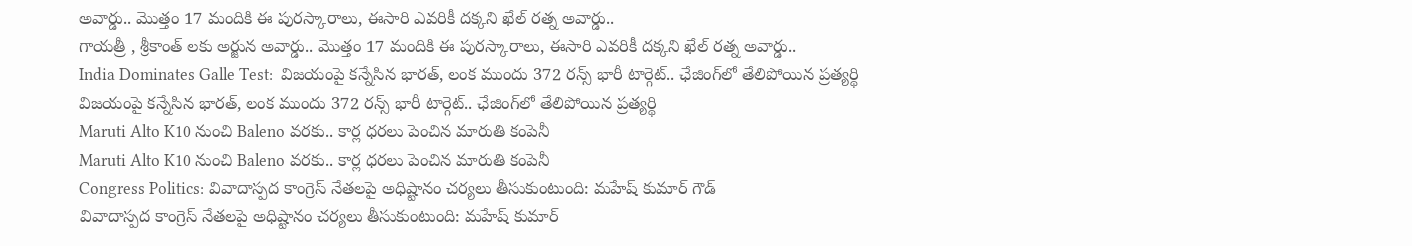అవార్డు.. మొత్తం 17 మందికి ఈ పురస్కారాలు, ఈసారి ఎవరికీ దక్కని ఖేల్ రత్న అవార్డు..
గాయ‌త్రీ , శ్రీకాంత్ లకు అర్జున అవార్డు.. మొత్తం 17 మందికి ఈ పురస్కారాలు, ఈసారి ఎవరికీ దక్కని ఖేల్ రత్న అవార్డు..
India Dominates Galle Test:  విజ‌యంపై క‌న్నేసిన భార‌త్, లంక ముందు 372 రన్స్ భారీ టార్గెట్.. ఛేజింగ్‌లో తేలిపోయిన ప్రత్యర్థి
విజ‌యంపై క‌న్నేసిన భార‌త్, లంక ముందు 372 రన్స్ భారీ టార్గెట్.. ఛేజింగ్‌లో తేలిపోయిన ప్రత్యర్థి
Maruti Alto K10 నుంచి Baleno వరకు.. కార్ల ధరలు పెంచిన మారుతి కంపెనీ
Maruti Alto K10 నుంచి Baleno వరకు.. కార్ల ధరలు పెంచిన మారుతి కంపెనీ
Congress Politics: వివాదాస్పద కాంగ్రెస్ నేతలపై అధిష్టానం చర్యలు తీసుకుంటుంది: మహేష్ కుమార్ గౌడ్
వివాదాస్పద కాంగ్రెస్ నేతలపై అధిష్టానం చర్యలు తీసుకుంటుంది: మహేష్ కుమార్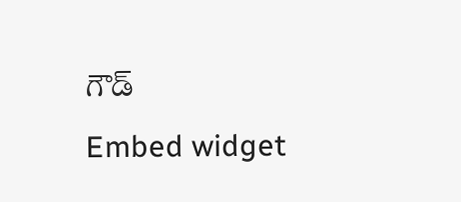గౌడ్
Embed widget